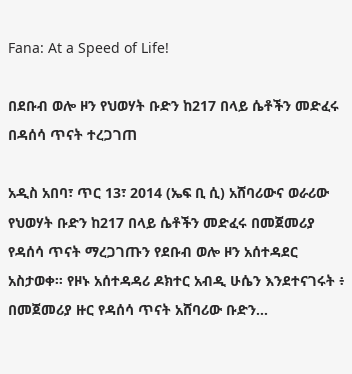Fana: At a Speed of Life!

በደቡብ ወሎ ዞን የህወሃት ቡድን ከ217 በላይ ሴቶችን መድፈሩ በዳሰሳ ጥናት ተረጋገጠ

አዲስ አበባ፣ ጥር 13፣ 2014 (ኤፍ ቢ ሲ) አሸባሪውና ወራሪው የህወሃት ቡድን ከ217 በላይ ሴቶችን መድፈሩ በመጀመሪያ የዳሰሳ ጥናት ማረጋገጡን የደቡብ ወሎ ዞን አሰተዳደር አስታወቀ። የዞኑ አሰተዳዳሪ ዶክተር አብዲ ሁሴን እንደተናገሩት ፥ በመጀመሪያ ዙር የዳሰሳ ጥናት አሸባሪው ቡድን…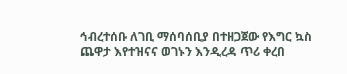ኅብረተሰቡ ለገቢ ማሰባሰቢያ በተዘጋጀው የእግር ኳስ ጨዋታ እየተዝናና ወገኑን እንዲረዳ ጥሪ ቀረበ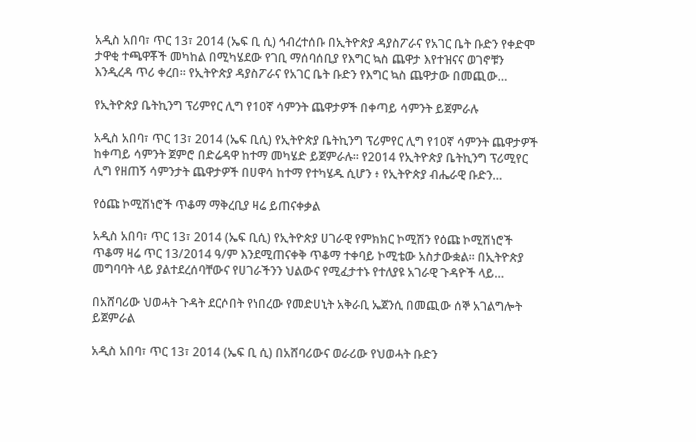አዲስ አበባ፣ ጥር 13፣ 2014 (ኤፍ ቢ ሲ) ኅብረተሰቡ በኢትዮጵያ ዳያስፖራና የአገር ቤት ቡድን የቀድሞ ታዋቂ ተጫዋቾች መካከል በሚካሄደው የገቢ ማሰባሰቢያ የእግር ኳስ ጨዋታ እየተዝናና ወገኖቹን እንዲረዳ ጥሪ ቀረበ። የኢትዮጵያ ዳያስፖራና የአገር ቤት ቡድን የእግር ኳስ ጨዋታው በመጪው…

የኢትዮጵያ ቤትኪንግ ፕሪምየር ሊግ የ10ኛ ሳምንት ጨዋታዎች በቀጣይ ሳምንት ይጀምራሉ

አዲስ አበባ፣ ጥር 13፣ 2014 (ኤፍ ቢሲ) የኢትዮጵያ ቤትኪንግ ፕሪምየር ሊግ የ10ኛ ሳምንት ጨዋታዎች ከቀጣይ ሳምንት ጀምሮ በድሬዳዋ ከተማ መካሄድ ይጀምራሉ፡፡ የ2014 የኢትዮጵያ ቤትኪንግ ፕሪሚየር ሊግ የዘጠኝ ሳምንታት ጨዋታዎች በሀዋሳ ከተማ የተካሄዱ ሲሆን ፥ የኢትዮጵያ ብሔራዊ ቡድን…

የዕጩ ኮሚሽነሮች ጥቆማ ማቅረቢያ ዛሬ ይጠናቀቃል

አዲስ አበባ፣ ጥር 13፣ 2014 (ኤፍ ቢሲ) የኢትዮጵያ ሀገራዊ የምክክር ኮሚሽን የዕጩ ኮሚሽነሮች ጥቆማ ዛሬ ጥር 13/2014 ዓ/ም እንደሚጠናቀቅ ጥቆማ ተቀባይ ኮሚቴው አስታውቋል፡፡ በኢትዮጵያ መግባባት ላይ ያልተደረሰባቸውና የሀገራችንን ህልውና የሚፈታተኑ የተለያዩ አገራዊ ጉዳዮች ላይ…

በአሸባሪው ህወሓት ጉዳት ደርሶበት የነበረው የመድሀኒት አቅራቢ ኤጀንሲ በመጪው ሰኞ አገልግሎት ይጀምራል

አዲስ አበባ፣ ጥር 13፣ 2014 (ኤፍ ቢ ሲ) በአሸባሪውና ወራሪው የህወሓት ቡድን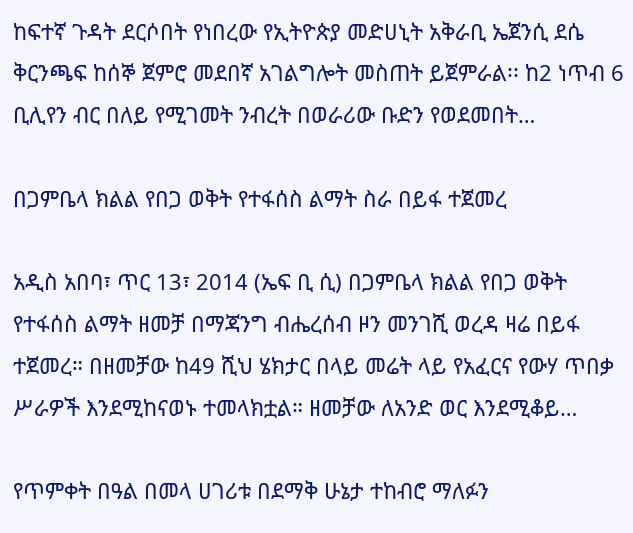ከፍተኛ ጉዳት ደርሶበት የነበረው የኢትዮጵያ መድሀኒት አቅራቢ ኤጀንሲ ደሴ ቅርንጫፍ ከሰኞ ጀምሮ መደበኛ አገልግሎት መስጠት ይጀምራል፡፡ ከ2 ነጥብ 6 ቢሊየን ብር በለይ የሚገመት ንብረት በወራሪው ቡድን የወደመበት…

በጋምቤላ ክልል የበጋ ወቅት የተፋሰስ ልማት ስራ በይፋ ተጀመረ

አዲስ አበባ፣ ጥር 13፣ 2014 (ኤፍ ቢ ሲ) በጋምቤላ ክልል የበጋ ወቅት የተፋሰስ ልማት ዘመቻ በማጃንግ ብሔረሰብ ዞን መንገሺ ወረዳ ዛሬ በይፋ ተጀመረ። በዘመቻው ከ49 ሺህ ሄክታር በላይ መሬት ላይ የአፈርና የውሃ ጥበቃ ሥራዎች እንደሚከናወኑ ተመላክቷል። ዘመቻው ለአንድ ወር እንደሚቆይ…

የጥምቀት በዓል በመላ ሀገሪቱ በደማቅ ሁኔታ ተከብሮ ማለፉን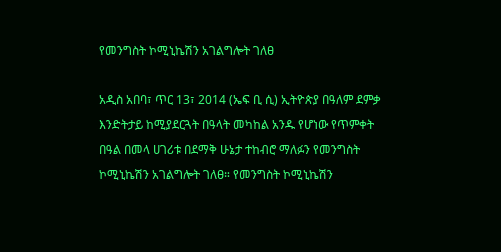የመንግስት ኮሚኒኬሽን አገልግሎት ገለፀ

አዲስ አበባ፣ ጥር 13፣ 2014 (ኤፍ ቢ ሲ) ኢትዮጵያ በዓለም ደምቃ እንድትታይ ከሚያደርጓት በዓላት መካከል አንዱ የሆነው የጥምቀት በዓል በመላ ሀገሪቱ በደማቅ ሁኔታ ተከብሮ ማለፉን የመንግስት ኮሚኒኬሽን አገልግሎት ገለፀ። የመንግስት ኮሚኒኬሽን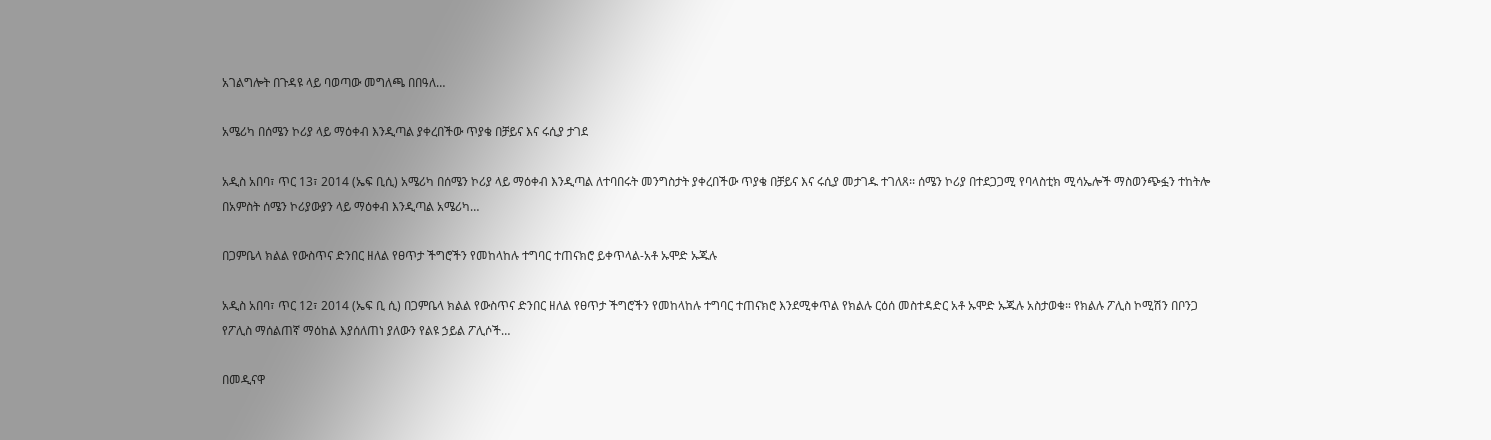አገልግሎት በጉዳዩ ላይ ባወጣው መግለጫ በበዓለ…

አሜሪካ በሰሜን ኮሪያ ላይ ማዕቀብ እንዲጣል ያቀረበችው ጥያቄ በቻይና እና ሩሲያ ታገደ

አዲስ አበባ፣ ጥር 13፣ 2014 (ኤፍ ቢሲ) አሜሪካ በሰሜን ኮሪያ ላይ ማዕቀብ እንዲጣል ለተባበሩት መንግስታት ያቀረበችው ጥያቄ በቻይና እና ሩሲያ መታገዱ ተገለጸ፡፡ ሰሜን ኮሪያ በተደጋጋሚ የባላስቲክ ሚሳኤሎች ማስወንጭፏን ተከትሎ በአምስት ሰሜን ኮሪያውያን ላይ ማዕቀብ እንዲጣል አሜሪካ…

በጋምቤላ ክልል የውስጥና ድንበር ዘለል የፀጥታ ችግሮችን የመከላከሉ ተግባር ተጠናክሮ ይቀጥላል-አቶ ኡሞድ ኡጁሉ

አዲስ አበባ፣ ጥር 12፣ 2014 (ኤፍ ቢ ሲ) በጋምቤላ ክልል የውስጥና ድንበር ዘለል የፀጥታ ችግሮችን የመከላከሉ ተግባር ተጠናክሮ እንደሚቀጥል የክልሉ ርዕሰ መስተዳድር አቶ ኡሞድ ኡጁሉ አስታወቁ። የክልሉ ፖሊስ ኮሚሽን በቦንጋ የፖሊስ ማሰልጠኛ ማዕከል እያሰለጠነ ያለውን የልዩ ኃይል ፖሊሶች…

በመዲናዋ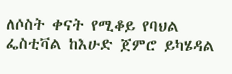ለሶስት ቀናት የሚቆይ የባህል ፌስቲቫል ከእሁድ ጀምሮ ይካሄዳል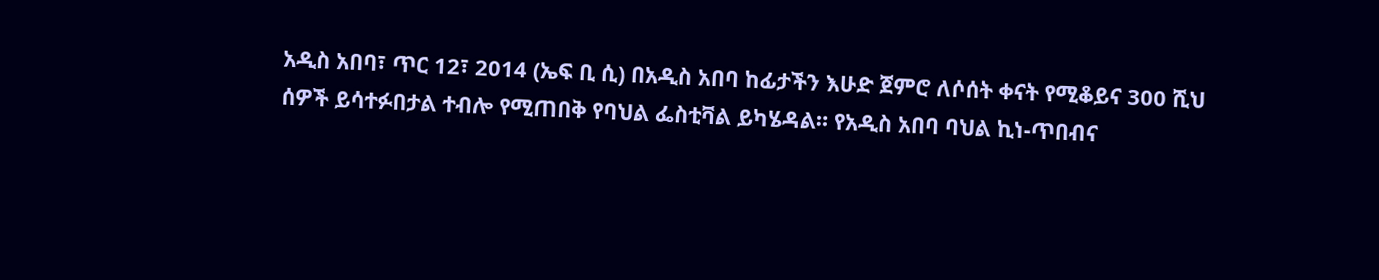አዲስ አበባ፣ ጥር 12፣ 2014 (ኤፍ ቢ ሲ) በአዲስ አበባ ከፊታችን እሁድ ጀምሮ ለሶሰት ቀናት የሚቆይና 300 ሺህ ሰዎች ይሳተፉበታል ተብሎ የሚጠበቅ የባህል ፌስቲቫል ይካሄዳል። የአዲስ አበባ ባህል ኪነ-ጥበብና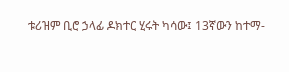ቱሪዝም ቢሮ ኃላፊ ዶክተር ሂሩት ካሳው፤ 13ኛውን ከተማ-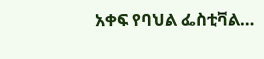አቀፍ የባህል ፌስቲቫል…